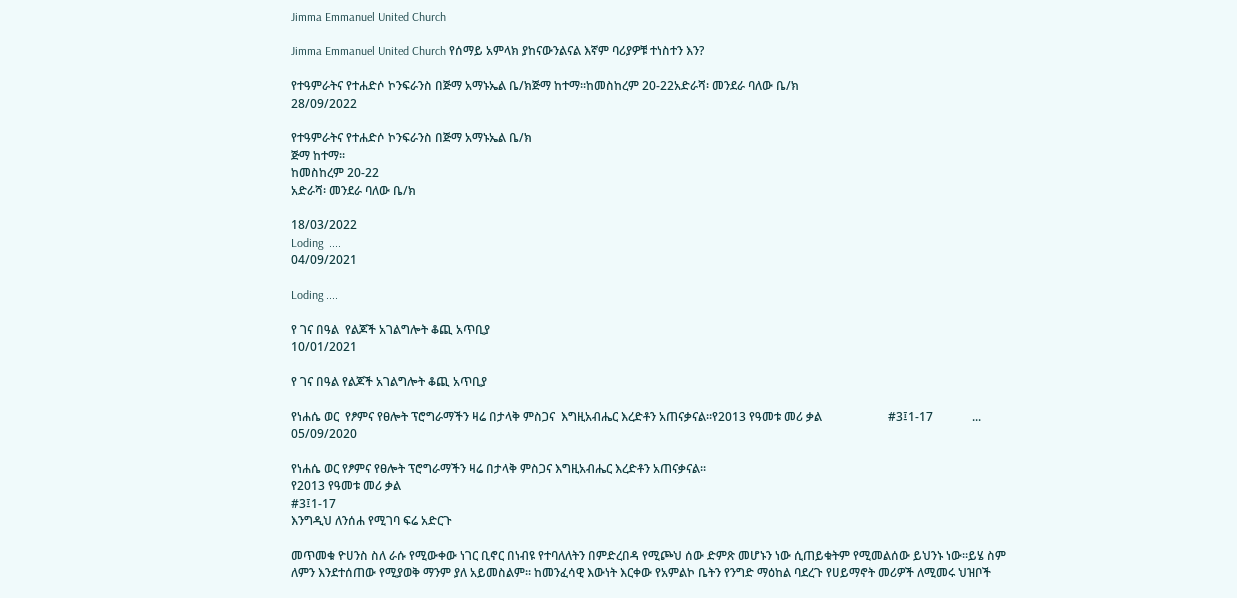Jimma Emmanuel United Church

Jimma Emmanuel United Church የሰማይ አምላክ ያከናውንልናል እኛም ባሪያዎቹ ተነስተን እን?

የተዓምራትና የተሐድሶ ኮንፍራንስ በጅማ አማኑኤል ቤ/ክጅማ ከተማ።ከመስከረም 20-22አድራሻ፡ መንደራ ባለው ቤ/ክ
28/09/2022

የተዓምራትና የተሐድሶ ኮንፍራንስ በጅማ አማኑኤል ቤ/ክ
ጅማ ከተማ።
ከመስከረም 20-22
አድራሻ፡ መንደራ ባለው ቤ/ክ

18/03/2022
Loding  ....
04/09/2021

Loding ....

የ ገና በዓል  የልጆች አገልግሎት ቆጪ አጥቢያ
10/01/2021

የ ገና በዓል የልጆች አገልግሎት ቆጪ አጥቢያ

የነሐሴ ወር  የፆምና የፀሎት ፕሮግራማችን ዛሬ በታላቅ ምስጋና  እግዚአብሔር እረድቶን አጠናቃናል።የ2013 የዓመቱ መሪ ቃል                      #3፤1-17             ...
05/09/2020

የነሐሴ ወር የፆምና የፀሎት ፕሮግራማችን ዛሬ በታላቅ ምስጋና እግዚአብሔር እረድቶን አጠናቃናል።
የ2013 የዓመቱ መሪ ቃል
#3፤1-17
እንግዲህ ለንሰሐ የሚገባ ፍሬ አድርጉ

መጥመቁ ዮሀንስ ስለ ራሱ የሚውቀው ነገር ቢኖር በነብዩ የተባለለትን በምድረበዳ የሚጮህ ሰው ድምጽ መሆኑን ነው ሲጠይቁትም የሚመልሰው ይህንኑ ነው፡፡ይሄ ስም ለምን እንደተሰጠው የሚያወቅ ማንም ያለ አይመስልም፡፡ ከመንፈሳዊ እውነት እርቀው የአምልኮ ቤትን የንግድ ማዕከል ባደረጉ የሀይማኖት መሪዎች ለሚመሩ ህዝቦች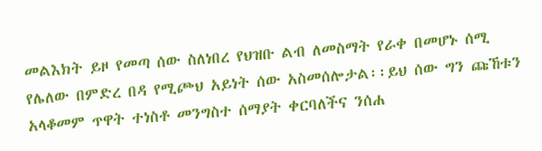መልእክት ይዞ የመጣ ሰው ስለነበረ የህዝቡ ልብ ለመስማት የራቀ በመሆኑ ሰሚ የሌለው በምድረ በዳ የሚጮህ አይነት ሰው አስመሰሎታል፡፡ይህ ሰው ግን ጩኸቱን አላቆመም ጥዋት ተነስቶ መንግስተ ሰማያት ቀርባለችና ንሰሐ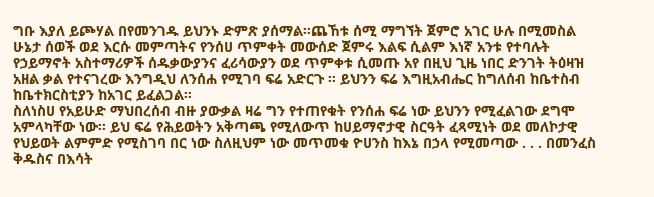ግቡ እያለ ይጮሃል በየመንገዱ ይህንኑ ድምጽ ያሰማል፡፡ጨኸቱ ሰሚ ማግኘት ጀምሮ አገር ሁሉ በሚመስል ሁኔታ ሰወች ወደ እርሱ መምጣትና የንሰሀ ጥምቀት መውሰድ ጀምሩ እልፍ ሲልም እነኛ አንቱ የተባሉት የኃይማኖት አስተማሪዎች ሰዱቃውያንና ፈሪሳውያን ወደ ጥምቀቱ ሲመጡ አየ በዚህ ጊዜ ነበር ድንገት ትዕዛዝ አዘል ቃል የተናገረው እንግዲህ ለንሰሐ የሚገባ ፍሬ አድርጉ ፡፡ ይህንን ፍሬ እግዚአብሔር ከግለሰብ ከቤተስብ ከቤተክርስቲያን ከአገር ይፈልጋል፡፡
ስለነስሀ የአይሁድ ማህበረሰብ ብዙ ያውቃል ዛሬ ግን የተጠየቁት የንሰሐ ፍሬ ነው ይህንን የሚፈልገው ደግሞ አምላካቸው ነው፡፡ ይህ ፍሬ የሕይወትን አቅጣጫ የሚለውጥ ከሀይማኖታዊ ስርዓት ፈጻሚነት ወደ መለኮታዊ የህይወት ልምምድ የሚስገባ በር ነው ስለዚህም ነው መጥመቁ ዮሀንስ ከእኔ በኃላ የሚመጣው . . . በመንፈስ ቅዱስና በእሳት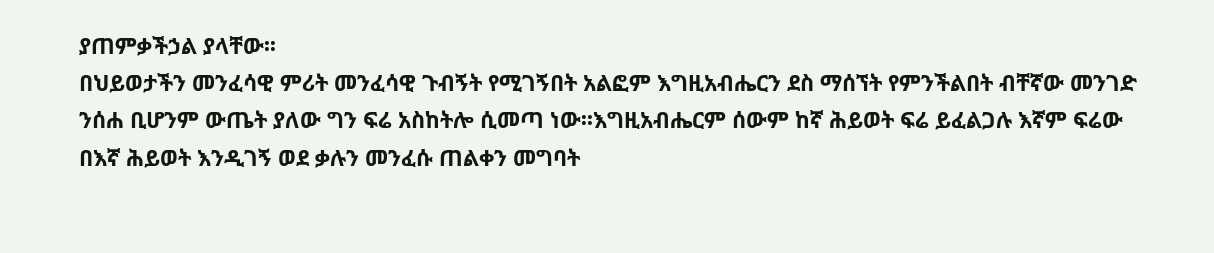ያጠምቃችኃል ያላቸው፡፡
በህይወታችን መንፈሳዊ ምሪት መንፈሳዊ ጉብኝት የሚገኝበት አልፎም እግዚአብሔርን ደስ ማሰኘት የምንችልበት ብቸኛው መንገድ ንሰሐ ቢሆንም ውጤት ያለው ግን ፍሬ አስከትሎ ሲመጣ ነው፡፡እግዚአብሔርም ሰውም ከኛ ሕይወት ፍሬ ይፈልጋሉ እኛም ፍሬው በእኛ ሕይወት እንዲገኝ ወደ ቃሉን መንፈሱ ጠልቀን መግባት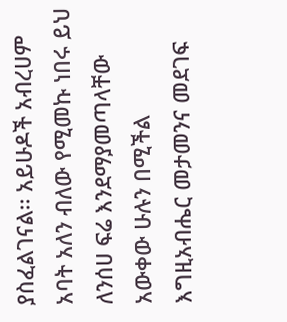ያስፈልገናል፡፡ አይሁዶች አብረሀም አባት አለን ብለው የሚመኩ ነበሩ ይህ ለንሰሀ ፍሬ እንደማያመጣላቸው አውቀው ሁሉን በሚችል እግዚአብሔር መታመንና መደገፍ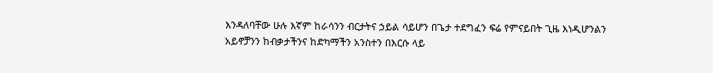እንዳለባቸው ሁሉ እኛም ከራሳንን ብርታትና ኃይል ሳይሆን በጌታ ተደግፈን ፍሬ የምናይበት ጊዜ እነዲሆንልን አይኖቻንን ከብቃታችንና ከድካማችን አንስተን በእርሱ ላይ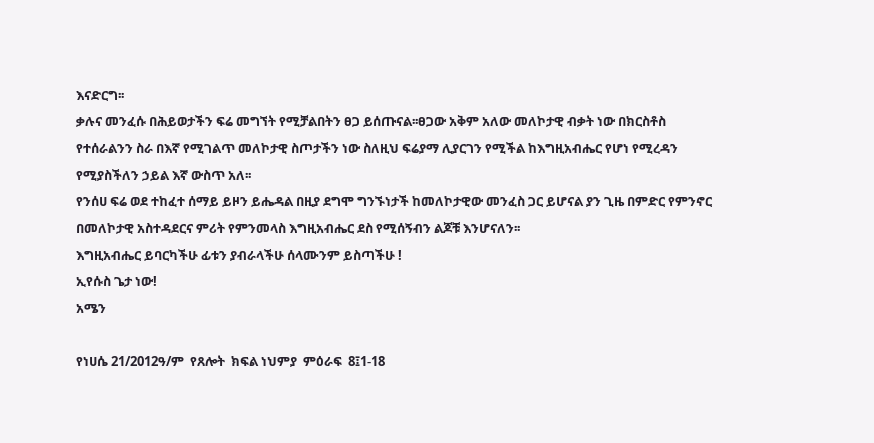እናድርግ፡፡
ቃሉና መንፈሱ በሕይወታችን ፍሬ መግኘት የሚቻልበትን ፀጋ ይሰጡናል፡፡ፀጋው አቅም አለው መለኮታዊ ብቃት ነው በክርስቶስ የተሰራልንን ስራ በእኛ የሚገልጥ መለኮታዊ ስጦታችን ነው ስለዚህ ፍሬያማ ሊያርገን የሚችል ከእግዚአብሔር የሆነ የሚረዳን የሚያስችለን ኃይል እኛ ውስጥ አለ፡፡
የንሰሀ ፍሬ ወደ ተከፈተ ሰማይ ይዞን ይሔዳል በዚያ ደግሞ ግንኙነታች ከመለኮታዊው መንፈስ ጋር ይሆናል ያን ጊዜ በምድር የምንኖር በመለኮታዊ አስተዳደርና ምሪት የምንመላስ እግዚአብሔር ደስ የሚሰኝብን ልጆቹ እንሆናለን፡፡
እግዚአብሔር ይባርካችሁ ፊቱን ያብራላችሁ ሰላሙንም ይስጣችሁ !
ኢየሱስ ጌታ ነው!
አሜን

የነሀሴ 21/2012ዓ/ም  የጸሎት  ክፍል ነህምያ  ምዕራፍ  8፤1-18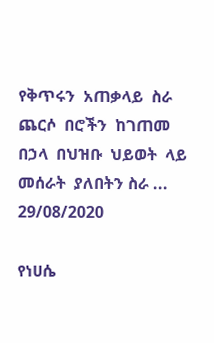የቅጥሩን  አጠቃላይ  ስራ  ጨርሶ  በሮችን  ከገጠመ  በኃላ  በህዝቡ  ህይወት  ላይ  መሰራት  ያለበትን ስራ ...
29/08/2020

የነሀሴ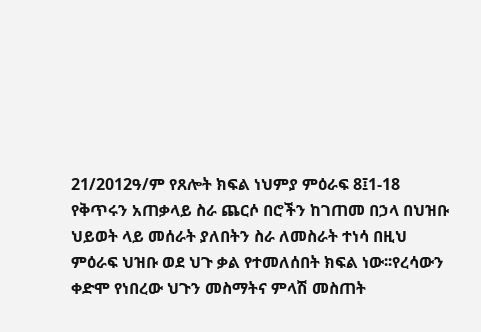21/2012ዓ/ም የጸሎት ክፍል ነህምያ ምዕራፍ 8፤1-18
የቅጥሩን አጠቃላይ ስራ ጨርሶ በሮችን ከገጠመ በኃላ በህዝቡ ህይወት ላይ መሰራት ያለበትን ስራ ለመስራት ተነሳ በዚህ ምዕራፍ ህዝቡ ወደ ህጉ ቃል የተመለሰበት ክፍል ነው፡፡የረሳውን ቀድሞ የነበረው ህጉን መስማትና ምላሽ መስጠት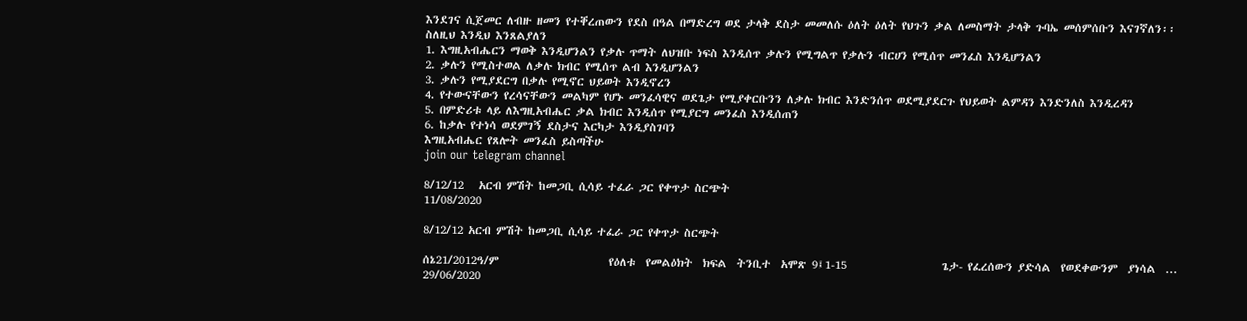እንደገና ሲጀመር ለብዙ ዘመን የተቐረጠውን የደስ በዓል በማድረግ ወደ ታላቅ ደስታ መመለሱ ዕለት ዕለት የህጉን ቃል ለመስማት ታላቅ ጉባኤ መሰምሰቡን እናገኛለን፡፡
ስለዚህ እንዲህ እንጸልያለን
1. እግዚአብሔርን ማወቅ እንዲሆንልን የቃሉ ጥማት ለህዝቡ ነፍስ እንዲሰጥ ቃሉን የሚግልጥ የቃሉን ብርሀን የሚሰጥ መንፈስ እንዲሆንልን
2. ቃሉን የሚስተወል ለቃሉ ክብር የሚሰጥ ልብ እንዲሆንልን
3. ቃሉን የሚያደርግ በቃሉ የሚኖር ህይወት እንዲኖረን
4. የተውናቸውን የረሳናቸውን መልካም የሆኑ መንፈሳዊና ወደጌታ የሚያቀርቡንን ለቃሉ ክብር እንድንሰጥ ወደሚያደርጉ የህይወት ልምዳን እንድንለስ እንዲረዳን
5. በምድሪቱ ላይ ለእግዚአብሔር ቃል ክብር እንዲሰጥ የሚያርግ መንፈስ እንዲሰጠን
6. ከቃሉ የተነሳ ወደምገኝ ደስታና እርካታ እንዲያስገባን
እግዚአብሔር የጸሎት መንፈስ ይስጣችሁ
join our telegram channel

8/12/12   አርብ ምሽት ከመጋቢ ሲሳይ ተፈራ ጋር የቀጥታ ስርጭት
11/08/2020

8/12/12 አርብ ምሽት ከመጋቢ ሲሳይ ተፈራ ጋር የቀጥታ ስርጭት

ሰኔ21/2012ዓ/ም                      የዕለቱ  የመልዕክት  ክፍል  ትንቢተ  አሞጽ 9፤1-15                   ጌታ- የፈረሰውን ያድሳል  የወደቀውንም  ያነሳል  ...
29/06/2020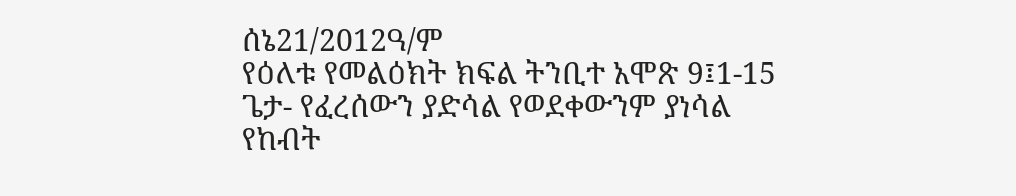ሰኔ21/2012ዓ/ም
የዕለቱ የመልዕክት ክፍል ትንቢተ አሞጽ 9፤1-15
ጌታ- የፈረሰውን ያድሳል የወደቀውንም ያነሳል
የከብት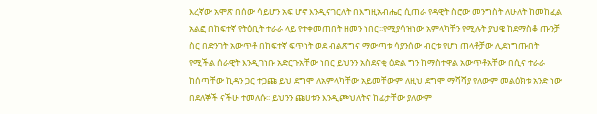እረኛው አሞጽ በሰው ሳይሆን አፍ ሆኖ እንዲናገርለት በእግዚአብሔር ሲጠራ የዳዊት ስሮው መንግስት ለሁለት ከመከፈል አልፎ በከፍተኛ የትዕቢት ተራራ ላይ የተቀመጠበት ዘመን ነበር፡፡የሚያሳዝነው አምላካቸን የሚሉት ያህዌ ከደማስቆ ጡንቻ ስር በድንገት አውጥቶ በከፍተኛ ፍጥነት ወደ ብልጽግና ማውጣቱ ሳያንሰው ብርቱ የሆነ ጠላቶቻው ሊደነግጡበት የሚችል ሰራዊት እንዲገነቡ አድርጉአቸው ነበር ይህንን አስደናቂ ዕድል ግን ከማስተዋል አውጥቶአቸው በሲና ተራራ ከሰጣቸው ኪዳን ጋር ተጋጩ ይህ ደግሞ ለአምላካቸው አይመቸውም ለዚህ ደግሞ ማሻሻያ የለውም መልዕክቱ አንድ ነው በደለኞች ናችሁ ተመለሱ፡፡ ይህንን ጩሀቱን እንዲጮህለትና ከፊታቸው ያለውም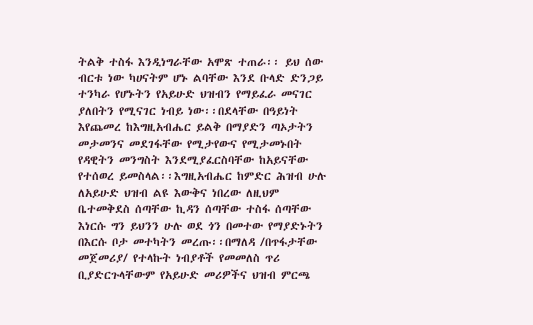ትልቅ ተስፋ እንዲነግራቸው አሞጽ ተጠራ፡፡ ይህ ሰው ብርቱ ነው ካሀናትም ሆኑ ልባቸው እንደ ቡላድ ድንጋይ ተንካራ የሆኑትን የአይሁድ ህዝብን የማይፈራ መናገር ያለበትን የሚናገር ነብይ ነው፡፡በደላቸው በዓይነት እየጨመረ ከእግዚአብሔር ይልቅ በማያድን ጣኦታትን መታመንና መደገፋቸው የሚታየውና የሚታመኑበት የዳዊትን መንግስት እንደሚያፈርስባቸው ከአይናቸው የተሰወረ ይመስላል፡፡እግዚአብሔር ከምድር ሕዝብ ሁሉ ለአይሁድ ህዝብ ልዩ እውቅና ነበረው ለዚህም ቤተመቅደስ ሰጣቸው ኪዳን ሰጣቸው ተስፋ ሰጣቸው እነርሱ ግን ይህንን ሁሉ ወደ ጎን በመተው የማያድኑትን በእርሱ ቦታ መተካትን መረጡ፡፡በማለዳ /በጥፋታቸው መጀመሪያ/ የተላኩት ነብያቶች የመመለስ ጥሪ ቢያድርጉላቸውም የአይሁድ መሪዎችና ህዝብ ምርጫ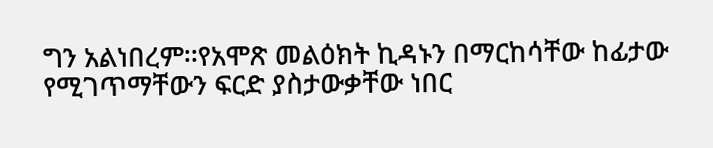ግን አልነበረም፡፡የአሞጽ መልዕክት ኪዳኑን በማርከሳቸው ከፊታው የሚገጥማቸውን ፍርድ ያስታውቃቸው ነበር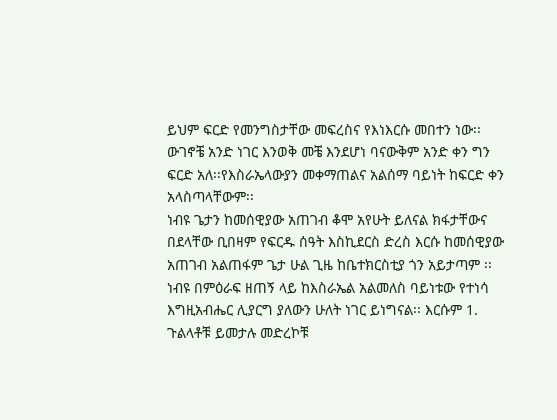ይህም ፍርድ የመንግስታቸው መፍረስና የእነእርሱ መበተን ነው፡፡ ውገኖቼ አንድ ነገር እንወቅ መቼ እንደሆነ ባናውቅም አንድ ቀን ግን ፍርድ አለ፡፡የእስራኤላውያን መቀማጠልና አልሰማ ባይነት ከፍርድ ቀን አላስጣላቸውም፡፡
ነብዩ ጌታን ከመሰዊያው አጠገብ ቆሞ አየሁት ይለናል ክፋታቸውና በደላቸው ቢበዛም የፍርዱ ሰዓት እስኪደርስ ድረስ እርሱ ከመሰዊያው አጠገብ አልጠፋም ጌታ ሁል ጊዜ ከቤተክርስቲያ ጎን አይታጣም ፡፡ነብዩ በምዕራፍ ዘጠኝ ላይ ከእስራኤል አልመለስ ባይነቱው የተነሳ እግዚአብሔር ሊያርግ ያለውን ሁለት ነገር ይነግናል፡፡ እርሱም 1. ጉልላቶቹ ይመታሉ መድረኮቹ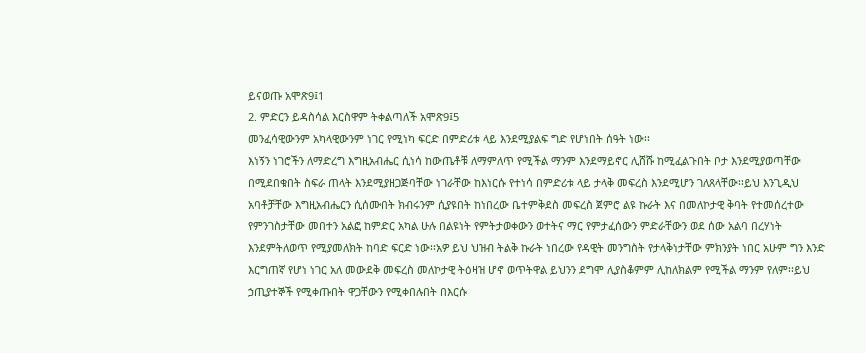ይናወጡ አሞጽ9፤1
2. ምድርን ይዳስሳል እርስዋም ትቀልጣለች አሞጽ9፤5
መንፈሳዊውንም አካላዊውንም ነገር የሚነካ ፍርድ በምድሪቱ ላይ እንደሚያልፍ ግድ የሆነበት ሰዓት ነው፡፡
እነኝን ነገሮችን ለማድረግ እግዚአብሔር ሲነሳ ከውጤቶቹ ለማምለጥ የሚችል ማንም እንደማይኖር ሊሸሹ ከሚፈልጉበት ቦታ እንደሚያወጣቸው በሚደበቁበት ስፍራ ጠላት እንደሚያዘጋጅባቸው ነገራቸው ከእነርሱ የተነሳ በምድሪቱ ላይ ታላቅ መፍረስ እንደሚሆን ገለጸላቸው፡፡ይህ እንጊዲህ አባቶቻቸው እግዚአብሔርን ሲሰሙበት ክብሩንም ሲያዩበት ከነበረው ቤተምቅደስ መፍረስ ጀምሮ ልዩ ኩራት እና በመለኮታዊ ቅባት የተመሰረተው የምንገስታቸው መበተን አልፎ ከምድር አካል ሁሉ በልዩነት የምትታወቀውን ወተትና ማር የምታፈሰውን ምድራቸውን ወደ ሰው አልባ በረሃነት እንደምትለወጥ የሚያመለክት ከባድ ፍርድ ነው፡፡አዎ ይህ ህዝብ ትልቅ ኩራት ነበረው የዳዊት መንግስት የታላቅነታቸው ምክንያት ነበር አሁም ግን እንድ እርግጠኛ የሆነ ነገር አለ መውደቅ መፍረስ መለኮታዊ ትዕዛዝ ሆኖ ወጥትዋል ይህንን ደግሞ ሊያስቆምም ሊከለክልም የሚችል ማንም የለም፡፡ይህ ኃጢያተኞች የሚቀጡበት ዋጋቸውን የሚቀበሉበት በእርሱ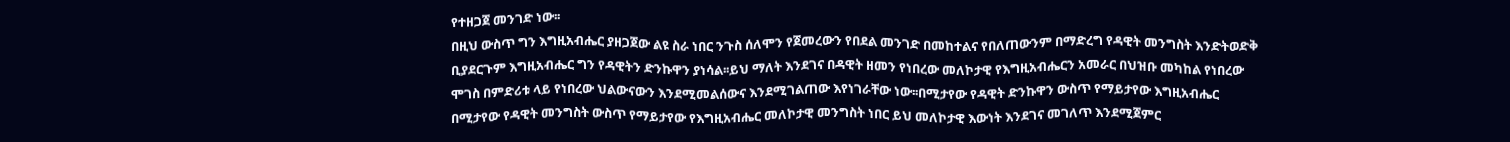የተዘጋጀ መንገድ ነው፡፡
በዚህ ውስጥ ግን እግዚአብሔር ያዘጋጀው ልዩ ስራ ነበር ንጉስ ሰለሞን የጀመረውን የበደል መንገድ በመከተልና የበለጠውንም በማድረግ የዳዊት መንግስት እንድትወድቅ ቢያደርጉም እግዚአብሔር ግን የዳዊትን ድንኩዋን ያነሳል፡፡ይህ ማለት እንደገና በዳዊት ዘመን የነበረው መለኮታዊ የእግዚአብሔርን አመራር በህዝቡ መካከል የነበረው ሞገስ በምድሪቱ ላይ የነበረው ህልውናውን እንደሚመልሰውና እንደሚገልጠው እየነገራቸው ነው፡፡በሚታየው የዳዊት ድንኩዋን ውስጥ የማይታየው እግዚአብሔር በሚታየው የዳዊት መንግስት ውስጥ የማይታየው የእግዚአብሔር መለኮታዊ መንግስት ነበር ይህ መለኮታዊ እውነት እንደገና መገለጥ እንደሚጀምር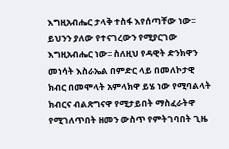እግዚአብሔር ታላቅ ተስፋ እየሰጣቸው ነው፡፡ይህንን ያለው የተናገረውን የሚያርገው እግዚአብሔር ነው፡፡ ስለዚህ የዳዊት ድንክዋን መነሳት እስራኤል በምድር ላይ በመለኮታዊ ክብር በመሞላት አምላክዋ ይሄ ነው የሚባልላት ክብርና ብልጽግናዋ የሚታይበት ማስፈራትዋ የሚገለጥበት ዘመን ውስጥ የምትገባበት ጊዜ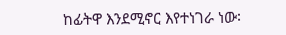ከፊትዋ እንደሚኖር እየተነገራ ነው፡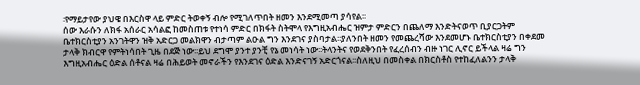፡የማይታየው ያህዌ በእርስዋ ላይ ምድር ትወቀኝ ብሎ የሚገለጥበት ዘመን እንደሚመጣ ያሳየል፡፡
ሰው እራሱን ለክፋ አሰራር አሳልፎ ከመስጠቱ የተነሳ ምድር በክፋት ስትሞላ የእግዚአብሔር ዝምታ ምድርን በጨለማ እንድትናወጥ ቢያርጋትም ቤተክርስቲያን አንገትዋን ዝቅ አድርጋ መልክዋን ብታጣም ልዑል ግን እንደገና ያስባታል፡፡ያለንበት ዘመን የመጨረሻው እንደመሆኑ ቤተክርስቲያን በቀደመ ታላቅ ክብርዋ የምትነሳበት ጊዜ በደጅ ነው፡፡ይህ ደግሞ ያንተ ያንቺ የኔ መነሳት ነው፡፡ትላንትና የወደቅንበት የፈረሰብን ብዙ ነገር ሊኖር ይችላል ዛሬ ግን እግዚአብሔር ዕድል ሰቶናል ዛሬ በሕይወት መኖራችን የእንደገና ዕድል እንድናገኝ አድርጎናል፡፡ስለዚህ በመስቀል በክርስቶስ የተከፈለልንን ታላቅ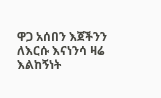ዋጋ አሰበን እጀችንን ለእርሱ እናነንሳ ዛሬ እልከኝነት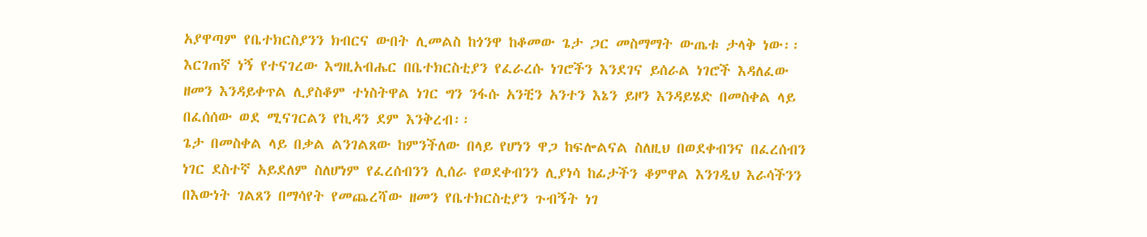አያዋጣም የቤተክርስያንን ክብርና ውበት ሊመልስ ከጎንዋ ከቆመው ጌታ ጋር መስማማት ውጤቱ ታላቅ ነው፡፡እርገጠኛ ነኝ የተናገረው እግዚአብሔር በቤተክርስቲያን የፈራረሱ ነገሮችን እንደገና ይሰራል ነገሮች እዳለፈው ዘመን እንዳይቀጥል ሊያስቆም ተነስትዋል ነገር ግን ንፋሱ አንቺን አንተን እኔን ይዞን እንዳይሄድ በመስቀል ላይ በፈሰሰው ወደ ሚናገርልን የኪዳን ደም እንቅረብ፡፡
ጌታ በመስቀል ላይ በቃል ልንገልጸው ከምንችለው በላይ የሆነን ዋጋ ከፍሎልናል ስለዚህ በወደቀብንና በፈረሰብን ነገር ደስተኛ አይደለም ስለሆነም የፈረሰብንን ሊሰራ የወደቀብንን ሊያነሳ ከፊታችን ቆምዋል እንገዲህ እራሳችንን በእውነት ገልጸን በማሳየት የመጨረሻው ዘመን የቤተክርስቲያን ጉብኝት ነገ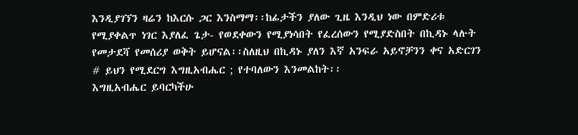እንዲያገኘን ዛሬን ከእርሱ ጋር እንስማማ፡፡ከፊታችን ያለው ጊዜ እንዲህ ነው በምድሪቱ የሚያቀልጥ ነገር እያለፈ ጌታ- የወደቀውን የሚያነሳበት የፈረሰውን የሚያድስበት በኪዳኑ ላሉት የመታደሻ የመሰሪያ ወቅት ይሆናል፡፡ስለዚህ በኪዳኑ ያለን እኛ አንፍራ አይኖቻንን ቀና አድርገን # ይህን የሚደርግ እግዚአብሔር ; የተባለውን እንመልከት፡፡
እግዚአብሔር ይባርካችሁ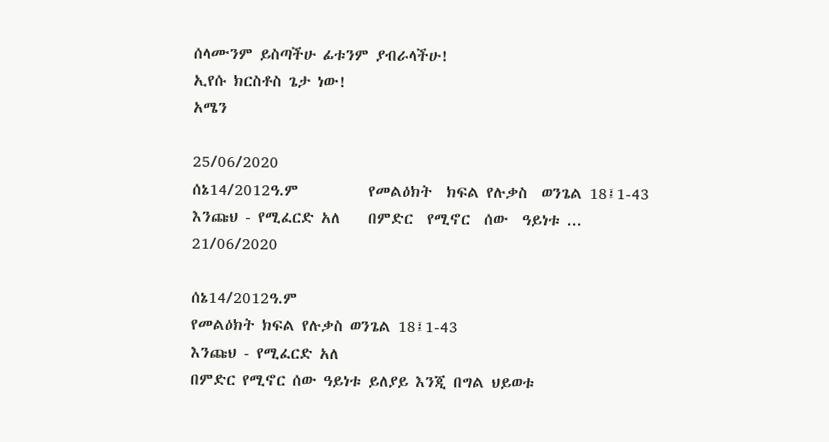ሰላሙንም ይስጣችሁ ፊቱንም ያብራላችሁ!
ኢየሱ ክርስቶስ ጌታ ነው!
አሜን

25/06/2020
ሰኔ14/2012ዓ.ም          የመልዕክት  ክፍል የሉቃስ  ወንጌል 18፤1-43                            እንጩህ - የሚፈርድ አለ    በምድር  የሚኖር  ሰው  ዓይነቱ ...
21/06/2020

ሰኔ14/2012ዓ.ም
የመልዕክት ክፍል የሉቃስ ወንጌል 18፤1-43
እንጩህ - የሚፈርድ አለ
በምድር የሚኖር ሰው ዓይነቱ ይለያይ እንጂ በግል ህይወቱ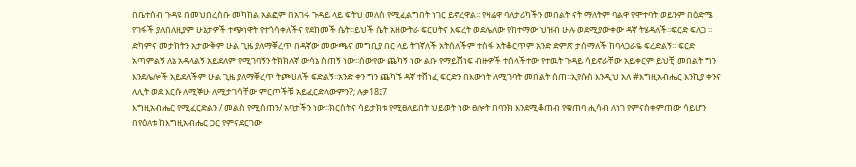በቤተሰብ ጉዳዩ በመህበረሰቡ መካከል አልፎም በአገሩ ጉዳይ ላይ ፍትህ መለስ የሚፈልግበት ነገር ይኖረዋል፡፡ የዛሬዋ ባለታሪካችን መበልት ናት ማለትም ባልዋ የሞተባት ወይንም በዕድሜ የገፋች ያለበለዚያም ሁኔታዎች ተጭነዋት የተጎሳቀለችና የደከመች ሴት፡፡ይህች ሴት አዘውትራ ፍርሀትና እፍረት ወደሌለው የከተማው ህዝብ ሁሉ ወደሚያውቀው ዳኛ ትሄዳለች፡፡ፍርድ ፍለጋ ፡፡ድካምና መታከትን አታውቅም ሁል ጊዜ ያለማቐረጥ በዳኛው መውጫና መግቢያ በር ላይ ትገኛለች አትሰለችም ተስፋ አትቆርጥም አንድ ድምጽ ታሰማለች ከባላጋራዬ ፍረድልኝ፡፡ ፍርድ አጣምልኝ ለኔ አዳላልኝ አይደለም የሚገባኝን ትክክለኛ ውሳኔ ስጠኝ ነው፡፡ሰውየው ጨካኝ ነው ልቡ የማይሸነፍ ብዙዎች ተሰላችተው የተዉት ጉዳይ ሳይኖራቸው አይቀርም ይህቺ መበልት ግን እንደሌሎች አይደለችም ሁል ጊዜ ያለማቐረጥ ትጮሀለች ፍድልኝ፡፡አንድ ቀን ግን ጨካኙ ዳኛ ተሸነፈ ፍርድን በእውነት ለሚገባት መበልት ሰጠ፡፡ኢየሱስ እንዲህ አለ #እግዚአብሔር እንኪያ ቀንና ለሊት ወደ እርሱ ለሚኞሁ ለሚታገሳቸው ምርጦችቹ አይፈርድላውምን?; ሉቃ18፤7
እግዚአብሔር የሚፈርድልን / መልስ የሚሰጠን/ አባታችን ነው፡፡ክርስትና ሳይታክቱ የሚፀለይበት ህይወት ነው ፀሎት በባንክ እንደሚቆጠብ የቁጠባ ሒሳብ ለነገ የምናስቀምጠው ሳይሆን በየዕለቱ ከእግዚአብሔር ጋር የምናደርገው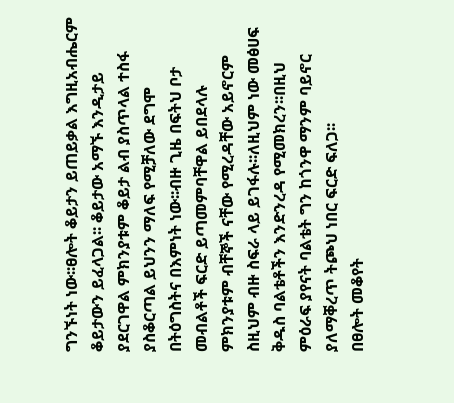ግንኙነት ነው፡፡ፀሎት ቆይታን ይጠይቃል እግዚአብሔርም ቆይታውን ይፈላጋል፡፡ ቆይታው አማኙ እንዲታይ ያደርገዋል ምክንያቱም ቆይታ ልብ ያስጥላል ተስፋ ያስቆርጣል ይህንን ማለፍ የሚቻለው ደግሞ በትዕግስትና በእምነት ነው፡፡ብዙ ጊዜ በፍትህ ቦታ መብልቶች ፍርድ ይጣመምባቸዋል ይበደላሉ ምክንያቱም ብቸኞች ናቸው የሚረዳቸው አይኖርም ስዚህም ብዙ ስፍራ ላይ ይገፋሉ፡፡ለዚህም ነው መፅሀፍ ቅዱስ ባልቴቶችን እንድንረዳ የሚመክረን፡፡በዚህ ምዕራፍ ያየናት ባልቴት ግን ከጎንዋ ማንም ባይኖር ያለማቐረጥ ትጮህ ነበር ፍርድ ፍለጋ፡፡
በፀሎት መቆየት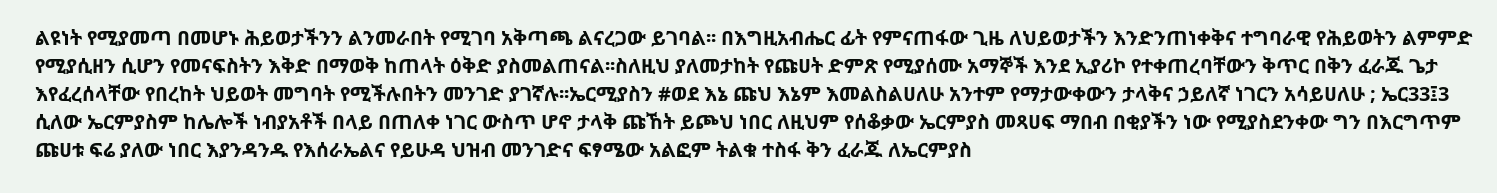ልዩነት የሚያመጣ በመሆኑ ሕይወታችንን ልንመራበት የሚገባ አቅጣጫ ልናረጋው ይገባል፡፡ በእግዚአብሔር ፊት የምናጠፋው ጊዜ ለህይወታችን እንድንጠነቀቅና ተግባራዊ የሕይወትን ልምምድ የሚያሲዘን ሲሆን የመናፍስትን እቅድ በማወቅ ከጠላት ዕቅድ ያስመልጠናል፡፡ስለዚህ ያለመታከት የጩሀት ድምጽ የሚያሰሙ አማኞች እንደ ኢያሪኮ የተቀጠረባቸውን ቅጥር በቅን ፈራጁ ጌታ እየፈረሰላቸው የበረከት ህይወት መግባት የሚችሉበትን መንገድ ያገኛሉ፡፡ኤርሚያስን #ወደ እኔ ጩህ እኔም እመልስልሀለሁ አንተም የማታውቀውን ታላቅና ኃይለኛ ነገርን አሳይሀለሁ ; ኤር33፤3 ሲለው ኤርምያስም ከሌሎች ነብያአቶች በላይ በጠለቀ ነገር ውስጥ ሆኖ ታላቅ ጩኸት ይጮህ ነበር ለዚህም የሰቆቃው ኤርምያስ መጻሀፍ ማበብ በቂያችን ነው የሚያስደንቀው ግን በእርግጥም ጩሀቱ ፍሬ ያለው ነበር እያንዳንዱ የእሰራኤልና የይሁዳ ህዝብ መንገድና ፍፃሜው አልፎም ትልቁ ተስፋ ቅን ፈራጁ ለኤርምያስ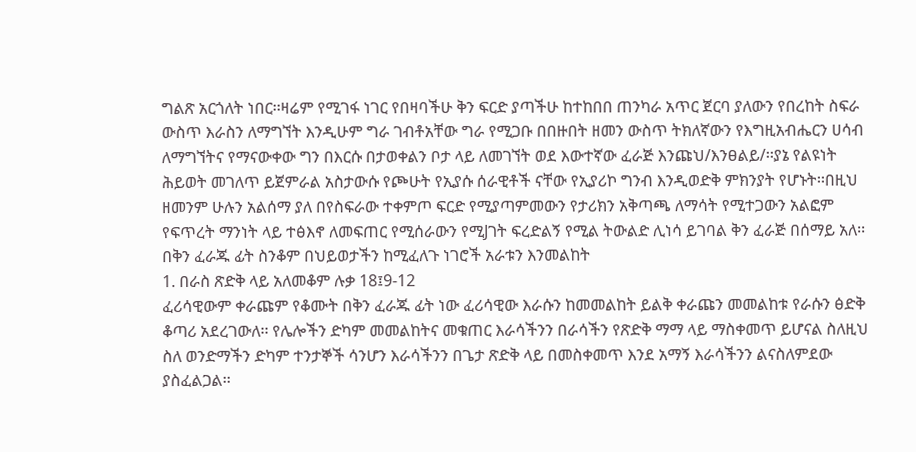ግልጽ አርጎለት ነበር፡፡ዛሬም የሚገፋ ነገር የበዛባችሁ ቅን ፍርድ ያጣችሁ ከተከበበ ጠንካራ አጥር ጀርባ ያለውን የበረከት ስፍራ ውስጥ እራስን ለማግኘት እንዲሁም ግራ ገብቶአቸው ግራ የሚጋቡ በበዙበት ዘመን ውስጥ ትክለኛውን የእግዚአብሔርን ሀሳብ ለማግኘትና የማናውቀው ግን በእርሱ በታወቀልን ቦታ ላይ ለመገኘት ወደ እውተኛው ፈራጅ እንጩህ/እንፀልይ/፡፡ያኔ የልዩነት ሕይወት መገለጥ ይጀምራል አስታውሱ የጮሁት የኢያሱ ሰራዊቶች ናቸው የኢያሪኮ ግንብ እንዲወድቅ ምክንያት የሆኑት፡፡በዚህ ዘመንም ሁሉን አልሰማ ያለ በየስፍራው ተቀምጦ ፍርድ የሚያጣምመውን የታሪክን አቅጣጫ ለማሳት የሚተጋውን አልፎም የፍጥረት ማንነት ላይ ተፅእኖ ለመፍጠር የሚሰራውን የሚJገት ፍረድልኝ የሚል ትውልድ ሊነሳ ይገባል ቅን ፈራጅ በሰማይ አለ፡፡
በቅን ፈራጁ ፊት ስንቆም በህይወታችን ከሚፈለጉ ነገሮች አራቱን እንመልከት
1. በራስ ጽድቅ ላይ አለመቆም ሉቃ 18፤9-12
ፈሪሳዊውም ቀራጩም የቆሙት በቅን ፈራጁ ፊት ነው ፈሪሳዊው እራሱን ከመመልከት ይልቅ ቀራጩን መመልከቱ የራሱን ፅድቅ ቆጣሪ አደረገውለ፡፡ የሌሎችን ድካም መመልከትና መቁጠር እራሳችንን በራሳችን የጽድቅ ማማ ላይ ማስቀመጥ ይሆናል ስለዚህ ስለ ወንድማችን ድካም ተንታኞች ሳንሆን እራሳችንን በጌታ ጽድቅ ላይ በመስቀመጥ እንደ አማኝ እራሳችንን ልናስለምደው ያስፈልጋል፡፡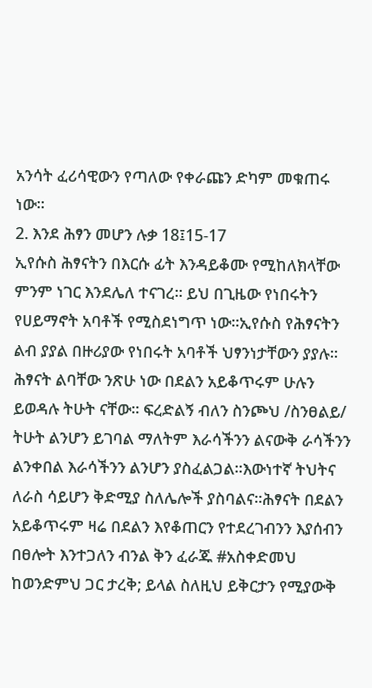አንሳት ፈሪሳዊውን የጣለው የቀራጩን ድካም መቁጠሩ ነው፡፡
2. እንደ ሕፃን መሆን ሉቃ 18፤15-17
ኢየሱስ ሕፃናትን በእርሱ ፊት እንዳይቆሙ የሚከለክላቸው ምንም ነገር እንደሌለ ተናገረ፡፡ ይህ በጊዜው የነበሩትን የሀይማኖት አባቶች የሚስደነግጥ ነው፡፡ኢየሱስ የሕፃናትን ልብ ያያል በዙሪያው የነበሩት አባቶች ህፃንነታቸውን ያያሉ፡፡ ሕፃናት ልባቸው ንጽሁ ነው በደልን አይቆጥሩም ሁሉን ይወዳሉ ትሁት ናቸው፡፡ ፍረድልኝ ብለን ስንጮህ /ስንፀልይ/ ትሁት ልንሆን ይገባል ማለትም እራሳችንን ልናውቅ ራሳችንን ልንቀበል እራሳችንን ልንሆን ያስፈልጋል፡፡እውነተኛ ትህትና ለራስ ሳይሆን ቅድሚያ ስለሌሎች ያስባልና፡፡ሕፃናት በደልን አይቆጥሩም ዛሬ በደልን እየቆጠርን የተደረገብንን እያሰብን በፀሎት እንተጋለን ብንል ቅን ፈራጁ #አስቀድመህ ከወንድምህ ጋር ታረቅ; ይላል ስለዚህ ይቅርታን የሚያውቅ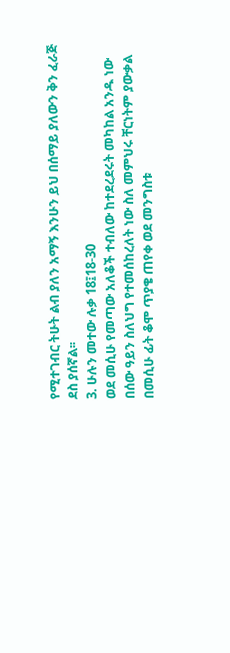የሚተገብር ትሁት ልብ ያለን አማኝ እንሁን ይህ በሰማይ ያለውን ቅን ፈራጅ ደስ ያሰኛል፡፡
3. ሁሉን መተው ሉቃ 18፤18-30
ወደ መሲሁ የመጣው አለቆች ተብለው ከተደረደሩት መካከል አንዱ ነው በሰው ዓይን ስለህግ የተመሰከረለት ነው ስለ መምህሩ ቸርነትም ያውቃል በመሲሁ ፊት ቆሞ ጥያቄ ጠየቀ ወደ መንግስቱ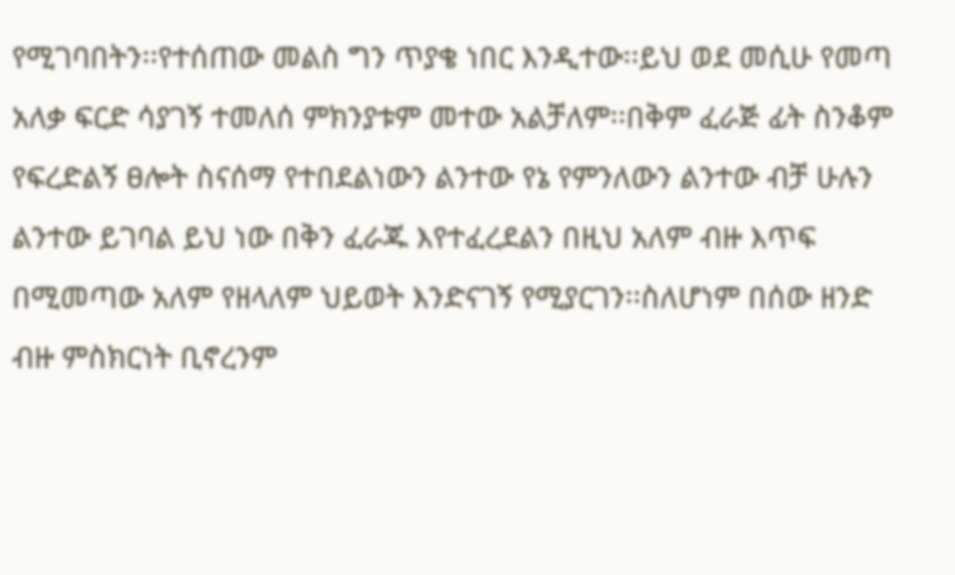የሚገባበትን፡፡የተሰጠው መልስ ግን ጥያቄ ነበር እንዲተው፡፡ይህ ወደ መሲሁ የመጣ አለቃ ፍርድ ሳያገኝ ተመለሰ ምክንያቱም መተው አልቻለም፡፡በቅም ፈራጅ ፊት ስንቆም የፍረድልኝ ፀሎት ስናሰማ የተበደልነውን ልንተው የኔ የምንለውን ልንተው ብቻ ሁሉን ልንተው ይገባል ይህ ነው በቅን ፈራጁ እየተፈረደልን በዚህ አለም ብዙ እጥፍ በሚመጣው አለም የዘላለም ህይወት እንድናገኝ የሚያርገን፡፡ስለሆነም በሰው ዘንድ ብዙ ምስክርነት ቢኖረንም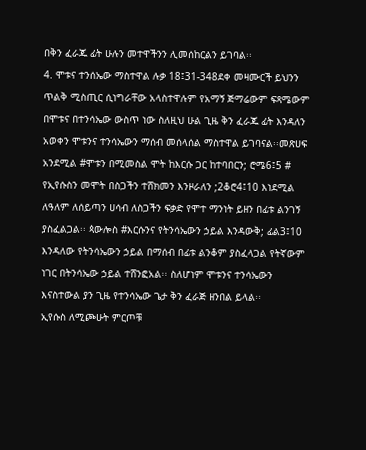በቅን ፈራጁ ፊት ሁሉን መተዋችንን ሊመሰከርልን ይገባል፡፡
4. ሞቱና ተንሰኤው ማስተዋል ሉቃ 18፤31-348ደቀ መዛሙርች ይህንን ጥልቅ ሚስጢር ሲነግራቸው አላስተዋሉም የአማኝ ጅማሬውም ፍጻሜውም በሞቱና በተንሳኤው ውስጥ ነው ስለዚህ ሁል ጊዜ ቅን ፈራጁ ፊት እንዳለን አወቀን ሞቱንና ተንሳኤውን ማሰብ መሰላሰል ማስተዋል ይገባናል፡፡መጽሀፍ አንደሚል #ሞቱን በሚመስል ሞት ከእርሱ ጋር ከተባበርን; ሮሜ6፤5 # የኢየሱስን መሞት በስጋችን ተሸክመን እንዞራለን ;2ቆሮ4፤10 እነደሚል ለዓለም ለሰይጣን ሀሳብ ለስጋችን ፍቃድ የሞተ ማንነት ይዘን በፊቱ ልንገኝ ያስፈልጋል፡፡ ጳውሎስ #እርሱንና የትንሳኤውን ኃይል እንዳውቅ; ፊል3፤10 እንዳለው የትንሳኤውን ኃይል በማሰብ በፊቱ ልንቆም ያስፈላጋል የትኛውም ነገር በትንሳኤው ኃይል ተሸንፎአል፡፡ ስለሆነም ሞቱንና ተንሳኤውን እናስተውል ያን ጊዜ የተንሳኤው ጌታ ቅን ፈራጅ ዘንበል ይላል፡፡
ኢየሱስ ለሚጮሁት ምርጦቹ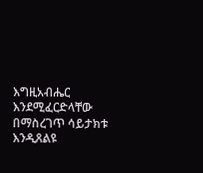እግዚአብሔር እንደሚፈርድላቸው በማስረገጥ ሳይታክቱ እንዲጸልዩ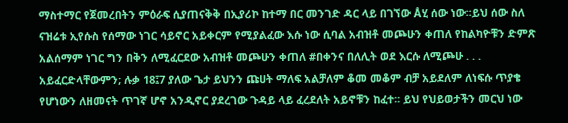ማስተማር የጀመረበትን ምዕራፍ ሲያጠናቅቅ በኢያሪኮ ከተማ በር መንገድ ዳር ላይ በገኘው Åሂ ሰው ነው፡፡ይህ ሰው ስለ ናዝሬቱ ኢየሱስ የሰማው ነገር ሳይኖር አይቀርም የሚያልፈው እሱ ነው ሲባል አብዝቶ መጮሁን ቀጠለ የከልካዮቹን ድምጽ አልሰማም ነገር ግን በቅን ለሚፈርደው አብዝቶ መጮሁን ቀጠለ #በቀንና በለሊት ወደ እርሱ ለሚጮሁ . . . አይፈርድላቸውምን; ሉቃ 18፤7 ያለው ጌታ ይህንን ጩሀት ማለፍ አልቻለም ቆመ መቆም ብቻ አይደለም ለነፍሱ ጥያቄ የሆነውን ለዘመናት ጥገኛ ሆኖ አንዲኖር ያደረገው ጉዳይ ላይ ፈረደለት አይኖቹን ከፈተ፡፡ ይህ የህይወታችን መርህ ነው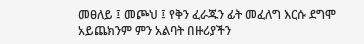መፀለይ ፤ መጮህ ፤ የቅን ፈራጁን ፊት መፈለግ እርሱ ደግሞ አይጨክንም ምን አልባት በዙሪያችን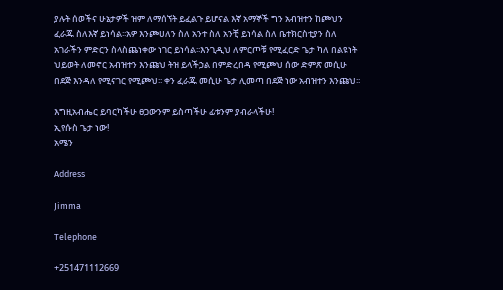ያሉት ሰወችና ሁኔታዎች ዝም ለማሰኘት ይፈልጉ ይሆናል እኛ አማኞች ግን አብዝተን ከጮህን ፈራጁ ስለእኛ ይነሳል፡፡አዎ እንጮሀለን ስለ አንተ ስለ አንቺ ይነሳል ስለ ቤተክርስቲያን ስለ አገራችን ምድርን ስላስጨነቀው ነገር ይነሳል፡፡እንጊዲህ ለምርጦቹ የሚፈርድ ጌታ ካለ በልዩነት ህይወት ለመኖር አብዝተን እንጩህ ትዝ ይላችኃል በምድረበዳ የሚጮህ ሰው ድምጽ መሲሁ በደጅ እንዳለ የሚናገር የሚጮህ፡፡ ቀን ፈራጁ መሲሁ ጌታ ሊመጣ በደጅ ነው አብዝተን እንጩህ፡፡

እግዚአብሔር ይባርካችሁ ፀጋውንም ይስጣችሁ ፊቱንም ያብራላችሁ!
ኢየሱስ ጌታ ነው!
አሜን

Address

Jimma

Telephone

+251471112669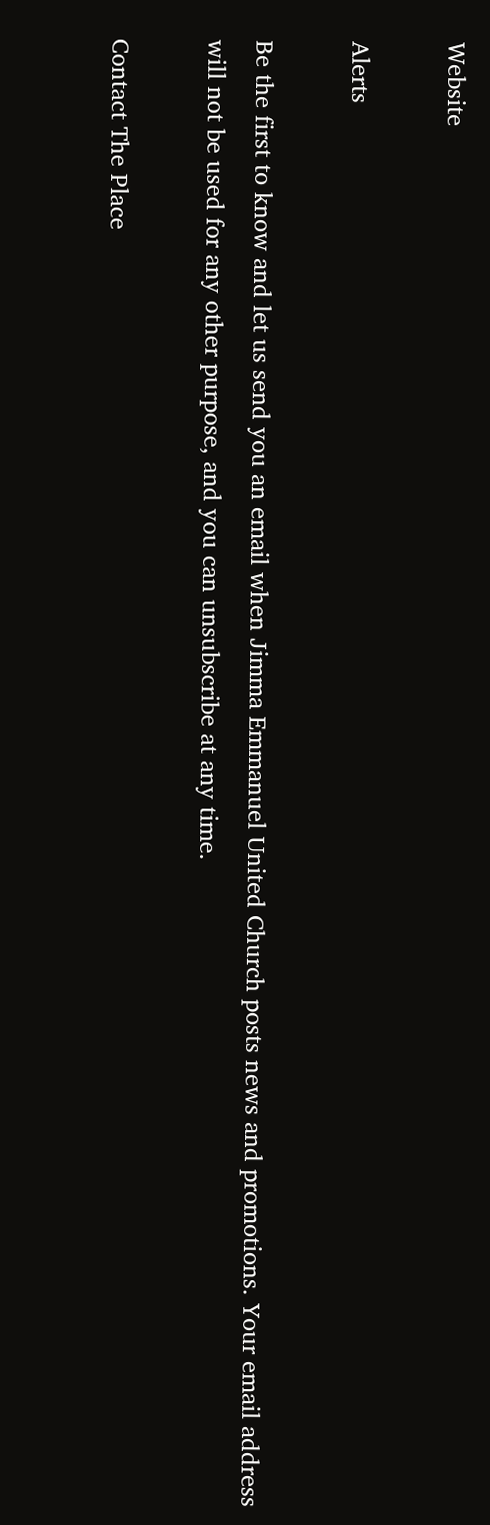Website

Alerts

Be the first to know and let us send you an email when Jimma Emmanuel United Church posts news and promotions. Your email address will not be used for any other purpose, and you can unsubscribe at any time.

Contact The Place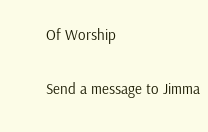Of Worship

Send a message to Jimma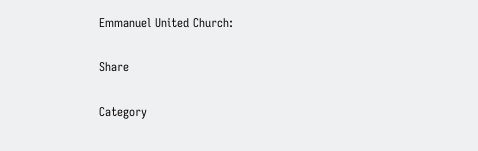Emmanuel United Church:

Share

Category